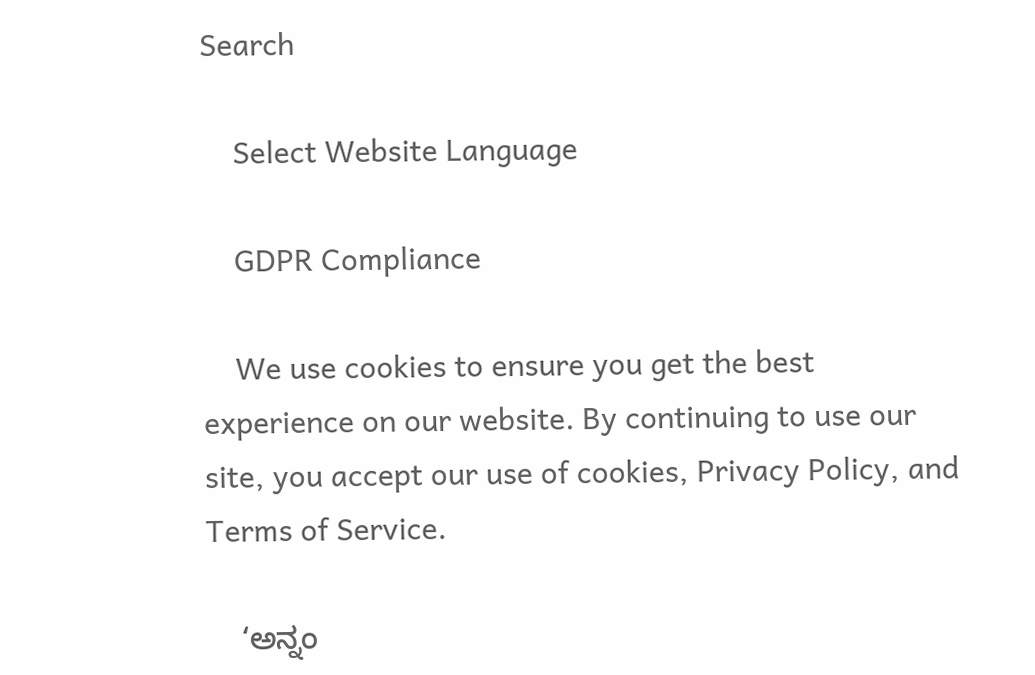Search

    Select Website Language

    GDPR Compliance

    We use cookies to ensure you get the best experience on our website. By continuing to use our site, you accept our use of cookies, Privacy Policy, and Terms of Service.

    ‘ಅನ್ನಂ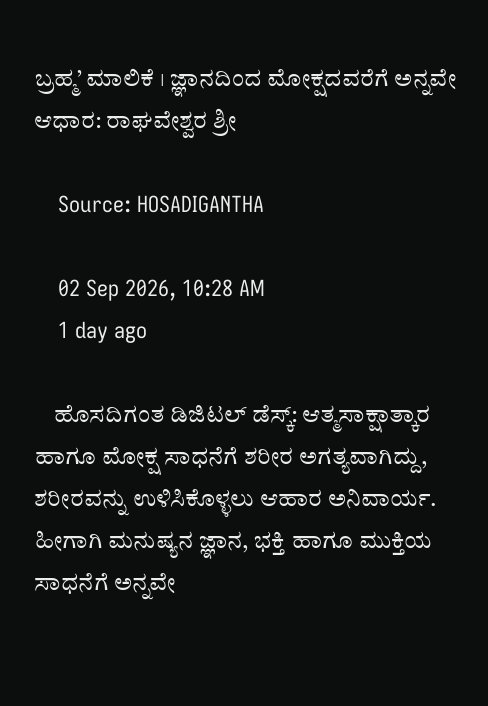ಬ್ರಹ್ಮ’ ಮಾಲಿಕೆ । ಜ್ಞಾನದಿಂದ ಮೋಕ್ಷದವರೆಗೆ ಅನ್ನವೇ ಆಧಾರ: ರಾಘವೇಶ್ವರ ಶ್ರೀ

    Source: HOSADIGANTHA

    02 Sep 2026, 10:28 AM
    1 day ago

    ಹೊಸದಿಗಂತ ಡಿಜಿಟಲ್ ಡೆಸ್ಕ್: ಆತ್ಮಸಾಕ್ಷಾತ್ಕಾರ ಹಾಗೂ ಮೋಕ್ಷ ಸಾಧನೆಗೆ ಶರೀರ ಅಗತ್ಯವಾಗಿದ್ದು, ಶರೀರವನ್ನು ಉಳಿಸಿಕೊಳ್ಳಲು ಆಹಾರ ಅನಿವಾರ್ಯ. ಹೀಗಾಗಿ ಮನುಷ್ಯನ ಜ್ಞಾನ, ಭಕ್ತಿ ಹಾಗೂ ಮುಕ್ತಿಯ ಸಾಧನೆಗೆ ಅನ್ನವೇ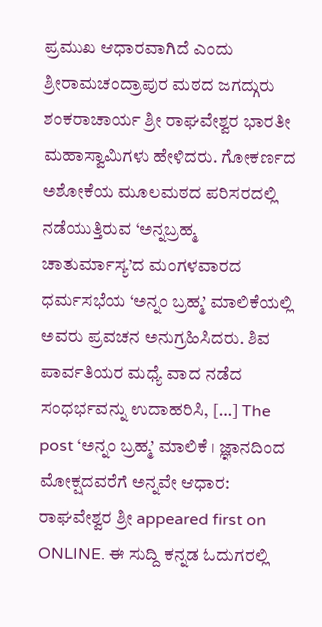ಪ್ರಮುಖ ಆಧಾರವಾಗಿದೆ ಎಂದು ಶ್ರೀರಾಮಚಂದ್ರಾಪುರ ಮಠದ ಜಗದ್ಗುರು ಶಂಕರಾಚಾರ್ಯ ಶ್ರೀ ರಾಘವೇಶ್ವರ ಭಾರತೀ ಮಹಾಸ್ವಾಮಿಗಳು ಹೇಳಿದರು. ಗೋಕರ್ಣದ ಅಶೋಕೆಯ ಮೂಲಮಠದ ಪರಿಸರದಲ್ಲಿ ನಡೆಯುತ್ತಿರುವ ‘ಅನ್ನಬ್ರಹ್ಮ ಚಾತುರ್ಮಾಸ್ಯ’ದ ಮಂಗಳವಾರದ ಧರ್ಮಸಭೆಯ ‘ಅನ್ನಂ ಬ್ರಹ್ಮ’ ಮಾಲಿಕೆಯಲ್ಲಿ ಅವರು ಪ್ರವಚನ ಅನುಗ್ರಹಿಸಿದರು. ಶಿವ ಪಾರ್ವತಿಯರ ಮಧ್ಯೆ ವಾದ ನಡೆದ ಸಂಧರ್ಭವನ್ನು ಉದಾಹರಿಸಿ, […] The post ‘ಅನ್ನಂ ಬ್ರಹ್ಮ’ ಮಾಲಿಕೆ । ಜ್ಞಾನದಿಂದ ಮೋಕ್ಷದವರೆಗೆ ಅನ್ನವೇ ಆಧಾರ: ರಾಘವೇಶ್ವರ ಶ್ರೀ appeared first on ONLINE. ಈ ಸುದ್ದಿ ಕನ್ನಡ ಓದುಗರಲ್ಲಿ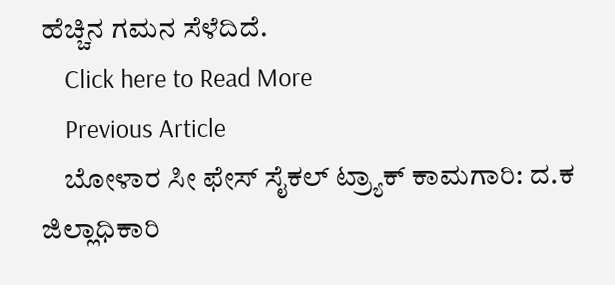ಹೆಚ್ಚಿನ ಗಮನ ಸೆಳೆದಿದೆ.
    Click here to Read More
    Previous Article
    ಬೋಳಾರ ಸೀ ಫೇಸ್ ಸೈಕಲ್ ಟ್ರ್ಯಾಕ್ ಕಾಮಗಾರಿ: ದ.ಕ ಜಿಲ್ಲಾಧಿಕಾರಿ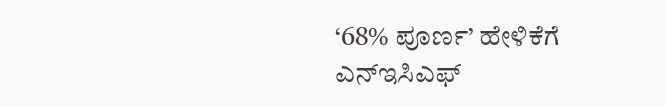‘68% ಪೂರ್ಣ’ ಹೇಳಿಕೆಗೆ ಎನ್‌ಇಸಿಎಫ್‌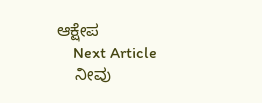ಆಕ್ಷೇಪ
    Next Article
    ನೀವು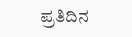ಪ್ರತಿದಿನ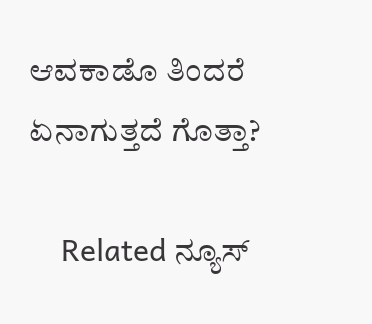ಆವಕಾಡೊ ತಿಂದರೆ ಏನಾಗುತ್ತದೆ ಗೊತ್ತಾ?

    Related ನ್ಯೂಸ್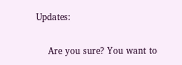Updates:

    Are you sure? You want to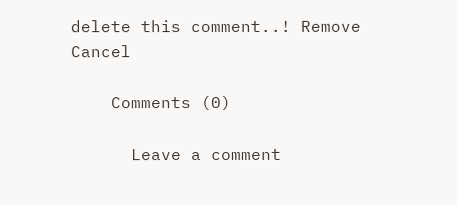delete this comment..! Remove Cancel

    Comments (0)

      Leave a comment